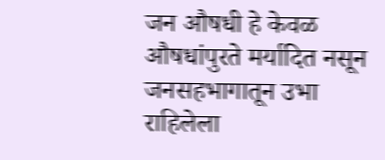जन औषधी हे केवळ औषधांपुरते मर्यादित नसून जनसहभागातून उभा राहिलेला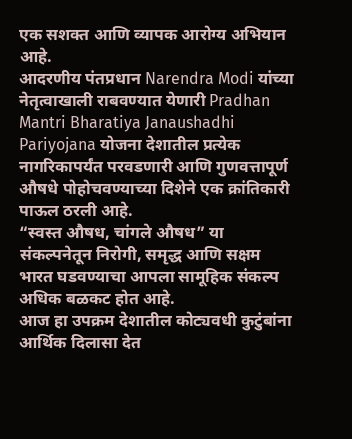एक सशक्त आणि व्यापक आरोग्य अभियान आहे.
आदरणीय पंतप्रधान Narendra Modi यांच्या नेतृत्वाखाली राबवण्यात येणारी Pradhan Mantri Bharatiya Janaushadhi Pariyojana योजना देशातील प्रत्येक नागरिकापर्यंत परवडणारी आणि गुणवत्तापूर्ण औषधे पोहोचवण्याच्या दिशेने एक क्रांतिकारी पाऊल ठरली आहे.
“स्वस्त औषध, चांगले औषध” या संकल्पनेतून निरोगी, समृद्ध आणि सक्षम भारत घडवण्याचा आपला सामूहिक संकल्प अधिक बळकट होत आहे.
आज हा उपक्रम देशातील कोट्यवधी कुटुंबांना आर्थिक दिलासा देत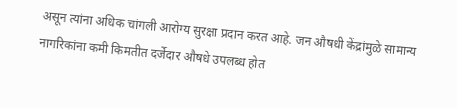असून त्यांना अधिक चांगली आरोग्य सुरक्षा प्रदान करत आहे. जन औषधी केंद्रांमुळे सामान्य नागरिकांना कमी किमतीत दर्जेदार औषधे उपलब्ध होत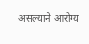असल्याने आरोग्य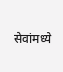सेवांमध्ये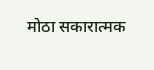मोठा सकारात्मक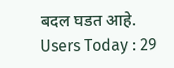बदल घडत आहे.
Users Today : 29